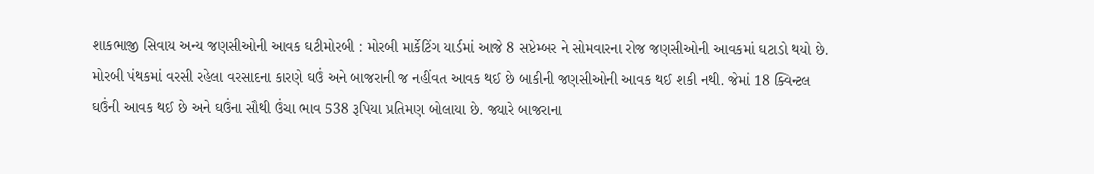શાકભાજી સિવાય અન્ય જણસીઓની આવક ઘટીમોરબી : મોરબી માર્કેટિંગ યાર્ડમાં આજે 8 સપ્ટેમ્બર ને સોમવારના રોજ જણસીઓની આવકમાં ઘટાડો થયો છે. મોરબી પંથકમાં વરસી રહેલા વરસાદના કારણે ઘઉં અને બાજરાની જ નહીંવત આવક થઈ છે બાકીની જણસીઓની આવક થઈ શકી નથી. જેમાં 18 ક્વિન્ટલ ઘઉંની આવક થઈ છે અને ઘઉંના સૌથી ઉંચા ભાવ 538 રૂપિયા પ્રતિમણ બોલાયા છે. જ્યારે બાજરાના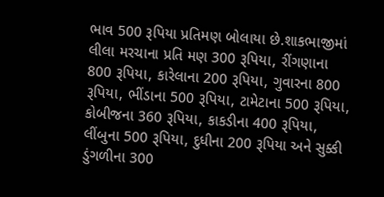ભાવ 500 રૂપિયા પ્રતિમણ બોલાયા છે.શાકભાજીમાં લીલા મરચાના પ્રતિ મણ 300 રૂપિયા, રીંગણાના 800 રૂપિયા, કારેલાના 200 રૂપિયા, ગુવારના 800 રૂપિયા, ભીંડાના 500 રૂપિયા, ટામેટાના 500 રૂપિયા, કોબીજના 360 રૂપિયા, કાકડીના 400 રૂપિયા, લીંબુના 500 રૂપિયા, દુધીના 200 રૂપિયા અને સુક્કી ડુંગળીના 300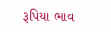રૂપિયા ભાવ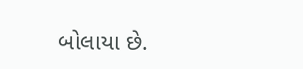બોલાયા છે.